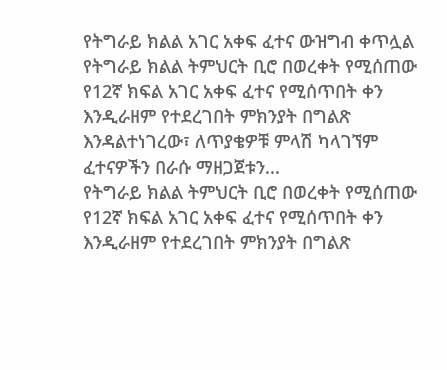የትግራይ ክልል አገር አቀፍ ፈተና ውዝግብ ቀጥሏል
የትግራይ ክልል ትምህርት ቢሮ በወረቀት የሚሰጠው የ12ኛ ክፍል አገር አቀፍ ፈተና የሚሰጥበት ቀን እንዲራዘም የተደረገበት ምክንያት በግልጽ እንዳልተነገረው፣ ለጥያቄዎቹ ምላሽ ካላገኘም ፈተናዎችን በራሱ ማዘጋጀቱን...
የትግራይ ክልል ትምህርት ቢሮ በወረቀት የሚሰጠው የ12ኛ ክፍል አገር አቀፍ ፈተና የሚሰጥበት ቀን እንዲራዘም የተደረገበት ምክንያት በግልጽ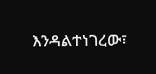እንዳልተነገረው፣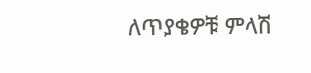ለጥያቄዎቹ ምላሽ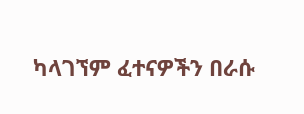ካላገኘም ፈተናዎችን በራሱ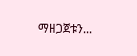ማዘጋጀቱን...